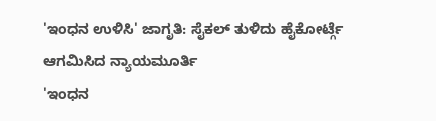'ಇಂಧನ ಉಳಿಸಿ' ಜಾಗೃತಿ: ಸೈಕಲ್ ತುಳಿದು ಹೈಕೋರ್ಟ್ಗೆ ಆಗಮಿಸಿದ ನ್ಯಾಯಮೂರ್ತಿ
'ಇಂಧನ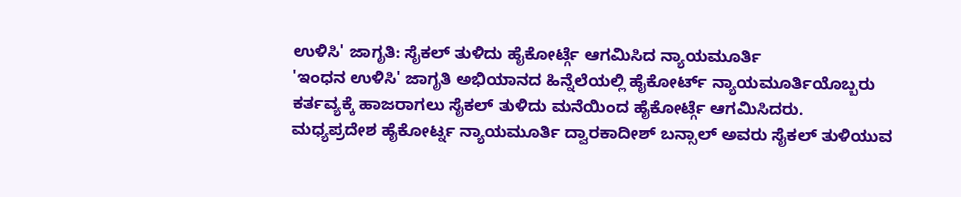ಉಳಿಸಿ' ಜಾಗೃತಿ: ಸೈಕಲ್ ತುಳಿದು ಹೈಕೋರ್ಟ್ಗೆ ಆಗಮಿಸಿದ ನ್ಯಾಯಮೂರ್ತಿ
'ಇಂಧನ ಉಳಿಸಿ' ಜಾಗೃತಿ ಅಭಿಯಾನದ ಹಿನ್ನೆಲೆಯಲ್ಲಿ ಹೈಕೋರ್ಟ್ ನ್ಯಾಯಮೂರ್ತಿಯೊಬ್ಬರು ಕರ್ತವ್ಯಕ್ಕೆ ಹಾಜರಾಗಲು ಸೈಕಲ್ ತುಳಿದು ಮನೆಯಿಂದ ಹೈಕೋರ್ಟ್ಗೆ ಆಗಮಿಸಿದರು.
ಮಧ್ಯಪ್ರದೇಶ ಹೈಕೋರ್ಟ್ನ ನ್ಯಾಯಮೂರ್ತಿ ದ್ವಾರಕಾದೀಶ್ ಬನ್ಸಾಲ್ ಅವರು ಸೈಕಲ್ ತುಳಿಯುವ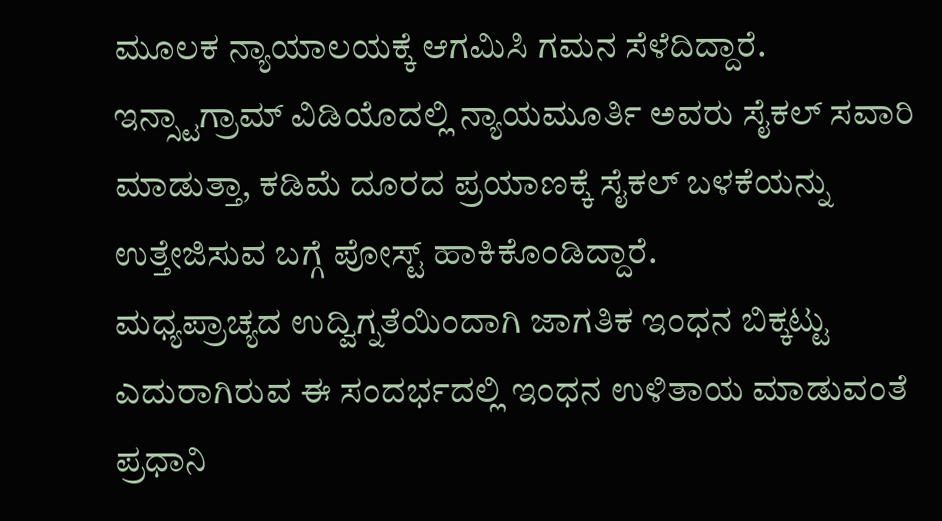ಮೂಲಕ ನ್ಯಾಯಾಲಯಕ್ಕೆ ಆಗಮಿಸಿ ಗಮನ ಸೆಳೆದಿದ್ದಾರೆ.
ಇನ್ಸ್ಟಾಗ್ರಾಮ್ ವಿಡಿಯೊದಲ್ಲಿ ನ್ಯಾಯಮೂರ್ತಿ ಅವರು ಸೈಕಲ್ ಸವಾರಿ ಮಾಡುತ್ತಾ, ಕಡಿಮೆ ದೂರದ ಪ್ರಯಾಣಕ್ಕೆ ಸೈಕಲ್ ಬಳಕೆಯನ್ನು ಉತ್ತೇಜಿಸುವ ಬಗ್ಗೆ ಪೋಸ್ಟ್ ಹಾಕಿಕೊಂಡಿದ್ದಾರೆ.
ಮಧ್ಯಪ್ರಾಚ್ಯದ ಉದ್ವಿಗ್ನತೆಯಿಂದಾಗಿ ಜಾಗತಿಕ ಇಂಧನ ಬಿಕ್ಕಟ್ಟು ಎದುರಾಗಿರುವ ಈ ಸಂದರ್ಭದಲ್ಲಿ ಇಂಧನ ಉಳಿತಾಯ ಮಾಡುವಂತೆ ಪ್ರಧಾನಿ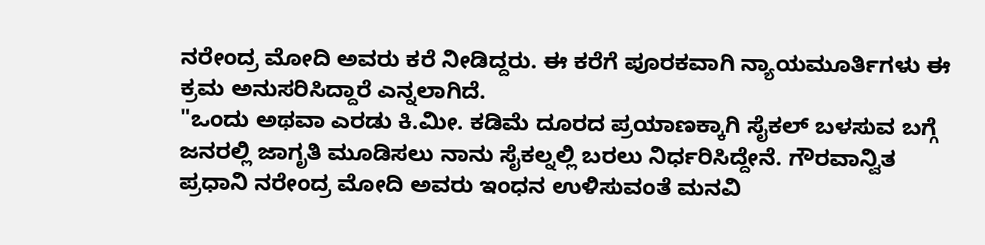ನರೇಂದ್ರ ಮೋದಿ ಅವರು ಕರೆ ನೀಡಿದ್ದರು. ಈ ಕರೆಗೆ ಪೂರಕವಾಗಿ ನ್ಯಾಯಮೂರ್ತಿಗಳು ಈ ಕ್ರಮ ಅನುಸರಿಸಿದ್ದಾರೆ ಎನ್ನಲಾಗಿದೆ.
"ಒಂದು ಅಥವಾ ಎರಡು ಕಿ.ಮೀ. ಕಡಿಮೆ ದೂರದ ಪ್ರಯಾಣಕ್ಕಾಗಿ ಸೈಕಲ್ ಬಳಸುವ ಬಗ್ಗೆ ಜನರಲ್ಲಿ ಜಾಗೃತಿ ಮೂಡಿಸಲು ನಾನು ಸೈಕಲ್ನಲ್ಲಿ ಬರಲು ನಿರ್ಧರಿಸಿದ್ದೇನೆ. ಗೌರವಾನ್ವಿತ ಪ್ರಧಾನಿ ನರೇಂದ್ರ ಮೋದಿ ಅವರು ಇಂಧನ ಉಳಿಸುವಂತೆ ಮನವಿ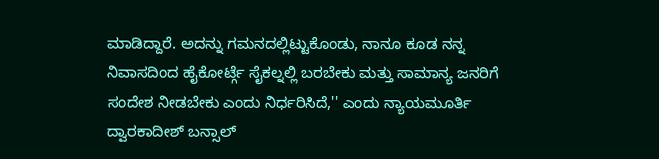ಮಾಡಿದ್ದಾರೆ. ಅದನ್ನು ಗಮನದಲ್ಲಿಟ್ಟುಕೊಂಡು, ನಾನೂ ಕೂಡ ನನ್ನ ನಿವಾಸದಿಂದ ಹೈಕೋರ್ಟ್ಗೆ ಸೈಕಲ್ನಲ್ಲಿ ಬರಬೇಕು ಮತ್ತು ಸಾಮಾನ್ಯ ಜನರಿಗೆ ಸಂದೇಶ ನೀಡಬೇಕು ಎಂದು ನಿರ್ಧರಿಸಿದೆ,'' ಎಂದು ನ್ಯಾಯಮೂರ್ತಿ ದ್ವಾರಕಾದೀಶ್ ಬನ್ಸಾಲ್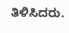ತಿಳಿಸಿದರು.